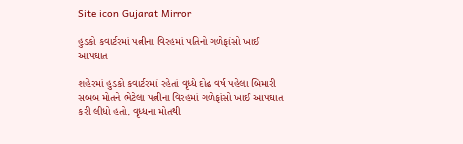Site icon Gujarat Mirror

હુડકો કવાર્ટરમાં પત્નીના વિરહમાં પતિનો ગળેફાંસો ખાઈ આપઘાત

શહેરમાં હુડકો કવાર્ટરમાં રહેતાં વૃધ્ધે દોઢ વર્ષ પહેલા બિમારી સબબ મોતને ભેટેલા પત્નીના વિરહમાં ગળેફાંસો ખાઈ આપઘાત કરી લીધો હતો. વૃધ્ધના મોતથી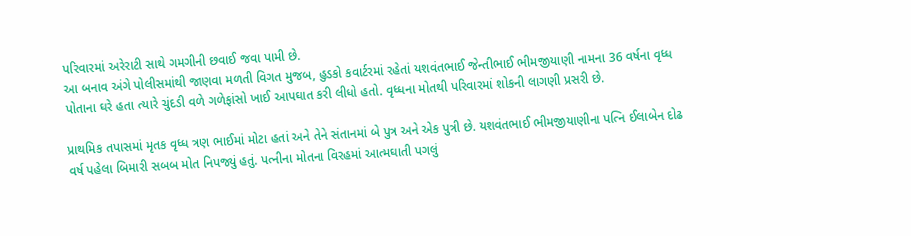પરિવારમાં અરેરાટી સાથે ગમગીની છવાઈ જવા પામી છે.
આ બનાવ અંગે પોલીસમાંથી જાણવા મળતી વિગત મુજબ, હુડકો કવાર્ટરમાં રહેતાં યશવંતભાઈ જેન્તીભાઈ ભીમજીયાણી નામના 36 વર્ષના વૃધ્ધ પોતાના ઘરે હતા ત્યારે ચુંદડી વળે ગળેફાંસો ખાઈ આપઘાત કરી લીધો હતો. વૃધ્ધના મોતથી પરિવારમાં શોકની લાગણી પ્રસરી છે.

પ્રાથમિક તપાસમાં મૃતક વૃધ્ધ ત્રણ ભાઈમાં મોટા હતાં અને તેને સંતાનમાં બે પુત્ર અને એક પુત્રી છે. યશવંતભાઈ ભીમજીયાણીના પત્નિ ઈલાબેન દોઢ વર્ષ પહેલા બિમારી સબબ મોત નિપજ્યું હતું. પત્નીના મોતના વિરહમાં આત્મઘાતી પગલું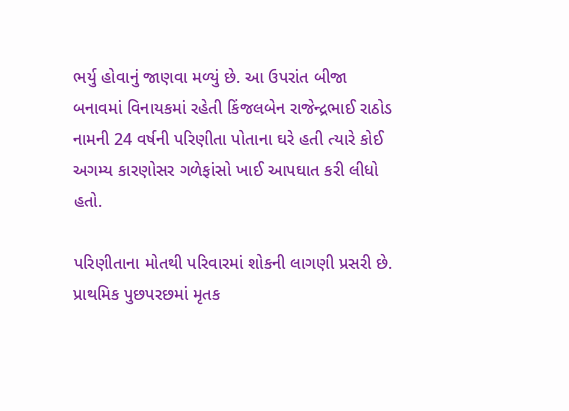ભર્યુ હોવાનું જાણવા મળ્યું છે. આ ઉપરાંત બીજા બનાવમાં વિનાયકમાં રહેતી કિંજલબેન રાજેન્દ્રભાઈ રાઠોડ નામની 24 વર્ષની પરિણીતા પોતાના ઘરે હતી ત્યારે કોઈ અગમ્ય કારણોસર ગળેફાંસો ખાઈ આપઘાત કરી લીધો હતો.

પરિણીતાના મોતથી પરિવારમાં શોકની લાગણી પ્રસરી છે. પ્રાથમિક પુછપરછમાં મૃતક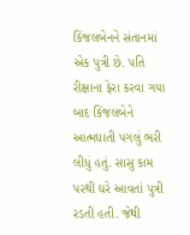કિંજલબેનને સંતાનમાં એક પુત્રી છે. પતિ રીક્ષાના ફેરા કરવા ગયા બાદ કિંજલબેને આત્મઘાતી પગલું ભરી લીધું હતું. સાસુ કામ પરથી ઘરે આવતાં પુત્રી રડતી હતી. જેથી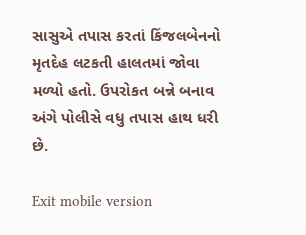સાસુએ તપાસ કરતાં કિંજલબેનનો મૃતદેહ લટકતી હાલતમાં જોવા મળ્યો હતો. ઉપરોકત બન્ને બનાવ અંગે પોલીસે વધુ તપાસ હાથ ધરી છે.

Exit mobile version